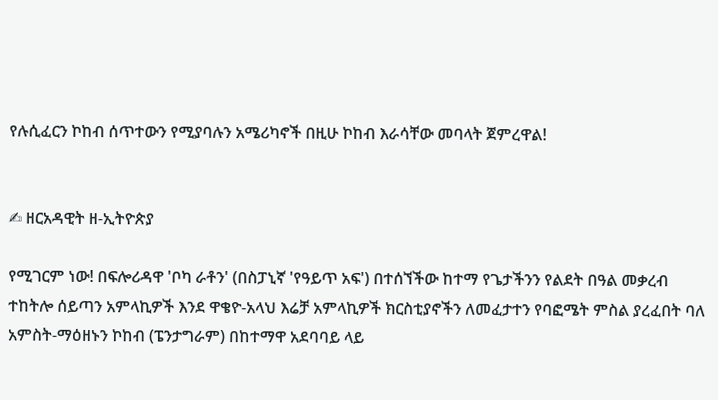የሉሲፈርን ኮከብ ሰጥተውን የሚያባሉን አሜሪካኖች በዚሁ ኮከብ እራሳቸው መባላት ጀምረዋል!


✍ ዘርአዳዊት ዘ-ኢትዮጵያ

የሚገርም ነው! በፍሎሪዳዋ 'ቦካ ራቶን' (በስፓኒኛ 'የዓይጥ አፍ') በተሰኘችው ከተማ የጌታችንን የልደት በዓል መቃረብ ተከትሎ ሰይጣን አምላኪዎች እንደ ዋቄዮ-አላህ እሬቻ አምላኪዎች ክርስቲያኖችን ለመፈታተን የባፎሜት ምስል ያረፈበት ባለ አምስት-ማዕዘኑን ኮከብ (ፔንታግራም) በከተማዋ አደባባይ ላይ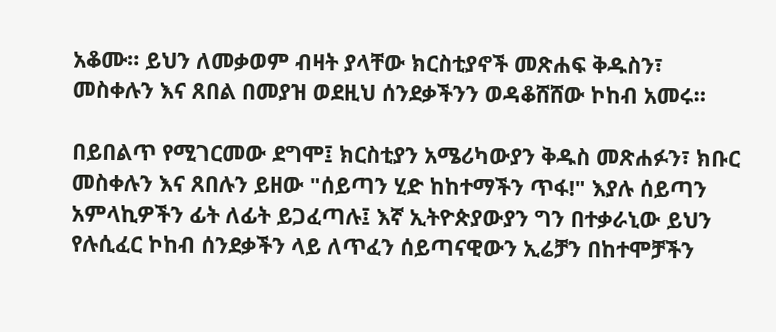አቆሙ። ይህን ለመቃወም ብዛት ያላቸው ክርስቲያኖች መጽሐፍ ቅዱስን፣ መስቀሉን እና ጸበል በመያዝ ወደዚህ ሰንደቃችንን ወዳቆሸሸው ኮከብ አመሩ።

በይበልጥ የሚገርመው ደግሞ፤ ክርስቲያን አሜሪካውያን ቅዱስ መጽሐፉን፣ ክቡር መስቀሉን እና ጸበሉን ይዘው "ሰይጣን ሂድ ከከተማችን ጥፋ!" እያሉ ሰይጣን አምላኪዎችን ፊት ለፊት ይጋፈጣሉ፤ እኛ ኢትዮጵያውያን ግን በተቃራኒው ይህን የሉሲፈር ኮከብ ሰንደቃችን ላይ ለጥፈን ሰይጣናዊውን ኢሬቻን በከተሞቻችን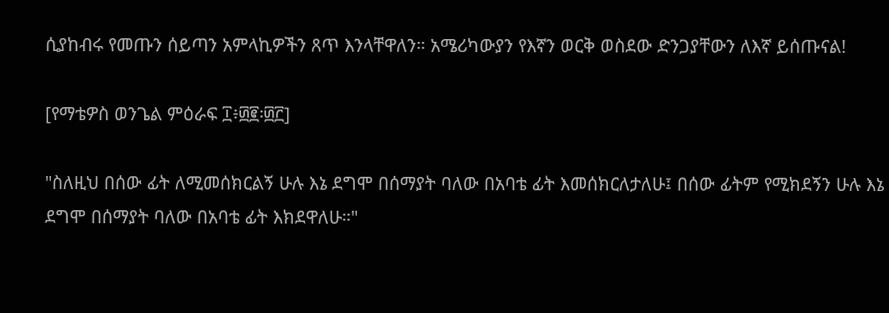ሲያከብሩ የመጡን ሰይጣን አምላኪዎችን ጸጥ እንላቸዋለን። አሜሪካውያን የእኛን ወርቅ ወስደው ድንጋያቸውን ለእኛ ይሰጡናል!

[የማቴዎስ ወንጌል ምዕራፍ ፲፥፴፪፡፴፫]

"ስለዚህ በሰው ፊት ለሚመሰክርልኝ ሁሉ እኔ ደግሞ በሰማያት ባለው በአባቴ ፊት እመሰክርለታለሁ፤ በሰው ፊትም የሚክደኝን ሁሉ እኔ ደግሞ በሰማያት ባለው በአባቴ ፊት እክደዋለሁ።"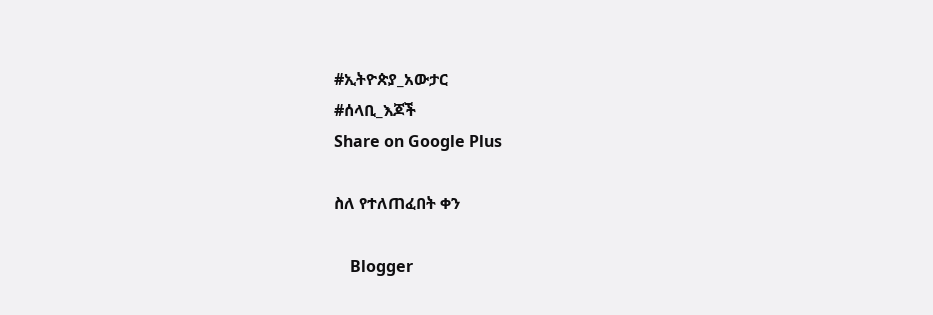#ኢትዮጵያ_አውታር
#ሰላቢ_እጆች
Share on Google Plus

ስለ የተለጠፈበት ቀን

    Blogger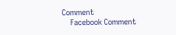Comment
    Facebook Comment